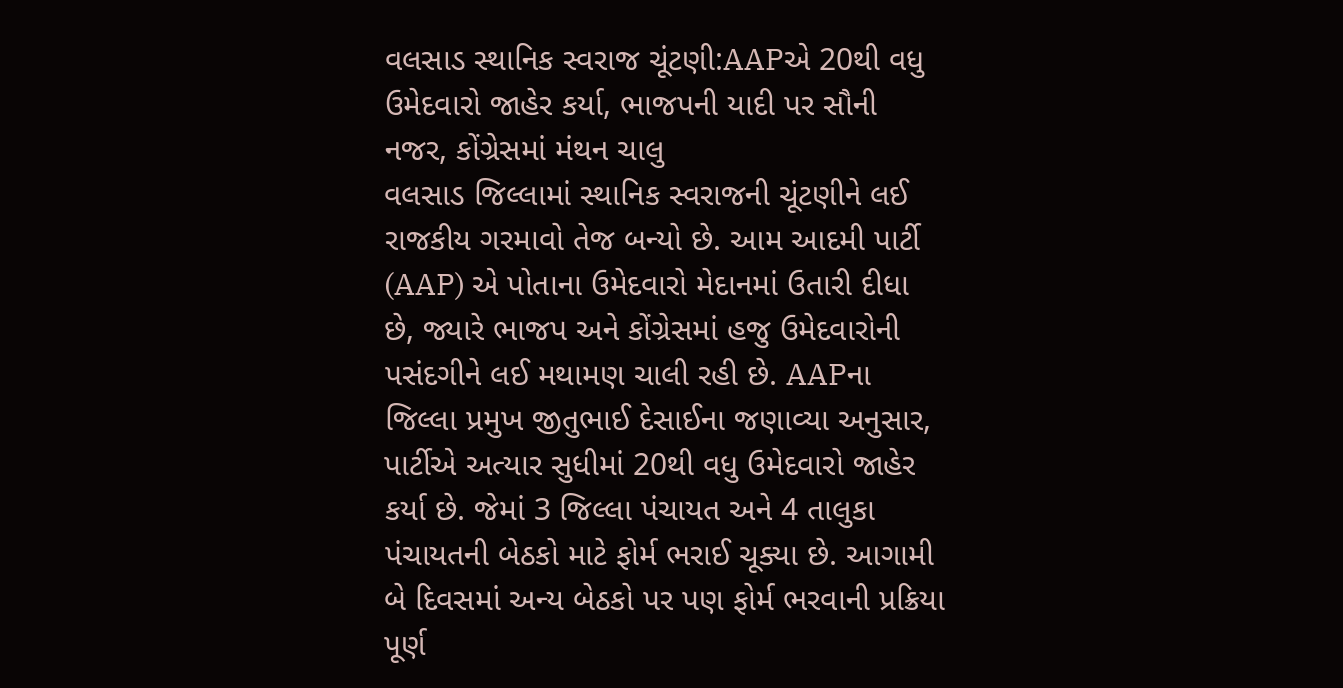વલસાડ સ્થાનિક સ્વરાજ ચૂંટણી:AAPએ 20થી વધુ ઉમેદવારો જાહેર કર્યા, ભાજપની યાદી પર સૌની નજર, કોંગ્રેસમાં મંથન ચાલુ
વલસાડ જિલ્લામાં સ્થાનિક સ્વરાજની ચૂંટણીને લઈ રાજકીય ગરમાવો તેજ બન્યો છે. આમ આદમી પાર્ટી (AAP) એ પોતાના ઉમેદવારો મેદાનમાં ઉતારી દીધા છે, જ્યારે ભાજપ અને કોંગ્રેસમાં હજુ ઉમેદવારોની પસંદગીને લઈ મથામણ ચાલી રહી છે. AAPના જિલ્લા પ્રમુખ જીતુભાઈ દેસાઈના જણાવ્યા અનુસાર, પાર્ટીએ અત્યાર સુધીમાં 20થી વધુ ઉમેદવારો જાહેર કર્યા છે. જેમાં 3 જિલ્લા પંચાયત અને 4 તાલુકા પંચાયતની બેઠકો માટે ફોર્મ ભરાઈ ચૂક્યા છે. આગામી બે દિવસમાં અન્ય બેઠકો પર પણ ફોર્મ ભરવાની પ્રક્રિયા પૂર્ણ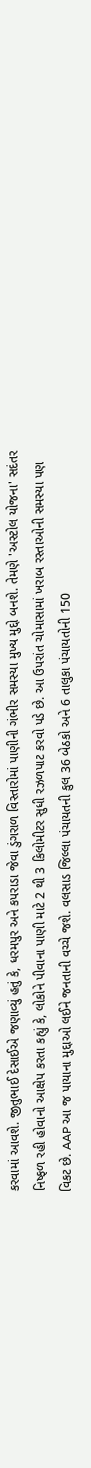કરવામાં આવશે. જીતુભાઈ દેસાઈએ જણાવ્યું હતું કે, ધરમપુર અને કપરાડા જેવા ડુંગરાળ વિસ્તારોમાં પાણીની ગંભીર સમસ્યા મુખ્ય મુદ્દો બનશે. તેમણે 'અસ્ટોલ યોજના' સદંતર નિષ્ફળ રહી હોવાનો આક્ષેપ કરતા કહ્યું કે, લોકોને પીવાના પાણી માટે 2 થી 3 કિલોમીટર સુધી રઝળપાટ કરવો પડે છે. આ ઉપરાંત ચોમાસામાં ખરાબ રસ્તાઓની સમસ્યા પણ વિકટ છે. AAP આ જ પાયાના મુદ્દાઓ લઈને જનતાની વચ્ચે જશે. વલસાડ જિલ્લા પંચાયતની કુલ 36 બેઠકો અને 6 તાલુકા પંચાયતોની 150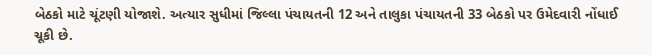બેઠકો માટે ચૂંટણી યોજાશે. અત્યાર સુધીમાં જિલ્લા પંચાયતની 12 અને તાલુકા પંચાયતની 33 બેઠકો પર ઉમેદવારી નોંધાઈ ચૂકી છે.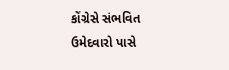કોંગ્રેસે સંભવિત ઉમેદવારો પાસે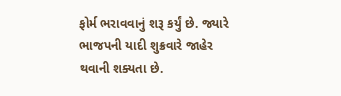ફોર્મ ભરાવવાનું શરૂ કર્યું છે. જ્યારે ભાજપની યાદી શુક્રવારે જાહેર થવાની શક્યતા છે.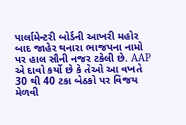પાર્લામેન્ટરી બોર્ડની આખરી મહોર બાદ જાહેર થનારા ભાજપના નામો પર હાલ સૌની નજર ટકેલી છે. AAP એ દાવો કર્યો છે કે તેઓ આ વખતે 30 થી 40 ટકા બેઠકો પર વિજય મેળવી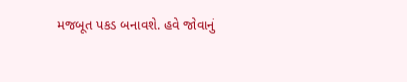મજબૂત પકડ બનાવશે. હવે જોવાનું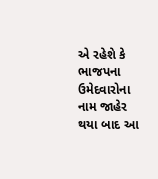એ રહેશે કે ભાજપના ઉમેદવારોના નામ જાહેર થયા બાદ આ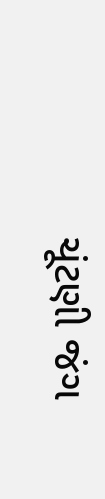ચૂંટણી જંગ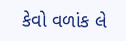કેવો વળાંક લે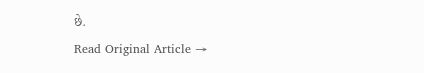છે.
Read Original Article →